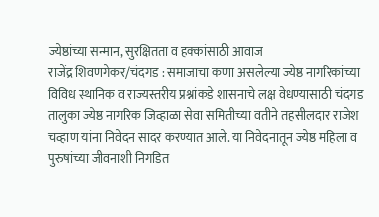ज्येष्ठांच्या सन्मान, सुरक्षितता व हक्कांसाठी आवाज
राजेंद्र शिवणगेकर/चंदगड : समाजाचा कणा असलेल्या ज्येष्ठ नागरिकांच्या विविध स्थानिक व राज्यस्तरीय प्रश्नांकडे शासनाचे लक्ष वेधण्यासाठी चंदगड तालुका ज्येष्ठ नागरिक जिव्हाळा सेवा समितीच्या वतीने तहसीलदार राजेश चव्हाण यांना निवेदन सादर करण्यात आले. या निवेदनातून ज्येष्ठ महिला व पुरुषांच्या जीवनाशी निगडित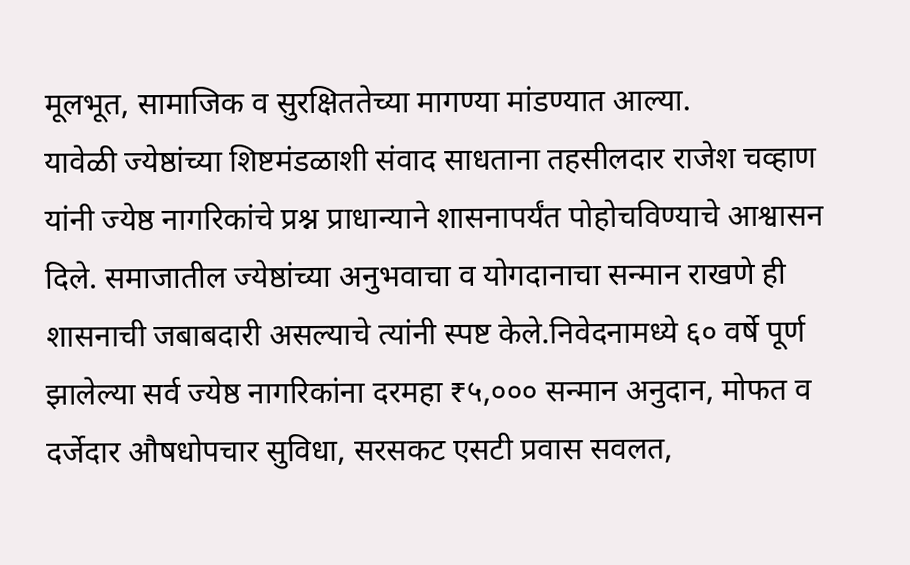मूलभूत, सामाजिक व सुरक्षिततेच्या मागण्या मांडण्यात आल्या.
यावेळी ज्येष्ठांच्या शिष्टमंडळाशी संवाद साधताना तहसीलदार राजेश चव्हाण यांनी ज्येष्ठ नागरिकांचे प्रश्न प्राधान्याने शासनापर्यंत पोहोचविण्याचे आश्वासन दिले. समाजातील ज्येष्ठांच्या अनुभवाचा व योगदानाचा सन्मान राखणे ही शासनाची जबाबदारी असल्याचे त्यांनी स्पष्ट केले.निवेदनामध्ये ६० वर्षे पूर्ण झालेल्या सर्व ज्येष्ठ नागरिकांना दरमहा ₹५,००० सन्मान अनुदान, मोफत व दर्जेदार औषधोपचार सुविधा, सरसकट एसटी प्रवास सवलत,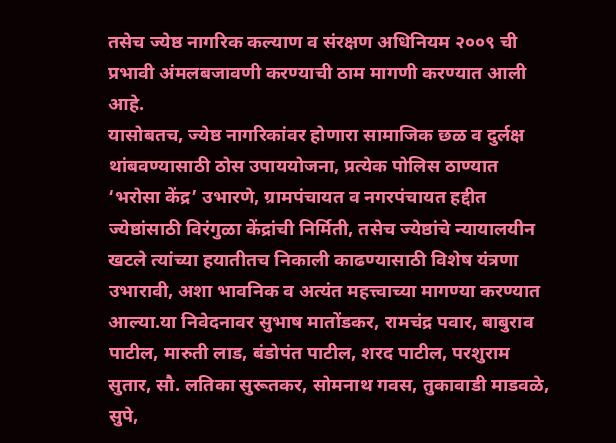तसेच ज्येष्ठ नागरिक कल्याण व संरक्षण अधिनियम २००९ ची प्रभावी अंमलबजावणी करण्याची ठाम मागणी करण्यात आली आहे.
यासोबतच, ज्येष्ठ नागरिकांवर होणारा सामाजिक छळ व दुर्लक्ष थांबवण्यासाठी ठोस उपाययोजना, प्रत्येक पोलिस ठाण्यात ‘भरोसा केंद्र’ उभारणे, ग्रामपंचायत व नगरपंचायत हद्दीत ज्येष्ठांसाठी विरंगुळा केंद्रांची निर्मिती, तसेच ज्येष्ठांचे न्यायालयीन खटले त्यांच्या हयातीतच निकाली काढण्यासाठी विशेष यंत्रणा उभारावी, अशा भावनिक व अत्यंत महत्त्वाच्या मागण्या करण्यात आल्या.या निवेदनावर सुभाष मातोंडकर, रामचंद्र पवार, बाबुराव पाटील, मारुती लाड, बंडोपंत पाटील, शरद पाटील, परशुराम सुतार, सौ. लतिका सुरूतकर, सोमनाथ गवस, तुकावाडी माडवळे, सुपे,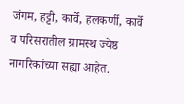जंगम, हट्टी, कार्वे, हलकर्णी, कार्वे व परिसरातील ग्रामस्थ ज्येष्ठ नागरिकांच्या सह्या आहेत.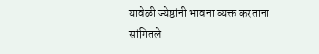यावेळी ज्येष्ठांनी भावना व्यक्त करताना सांगितले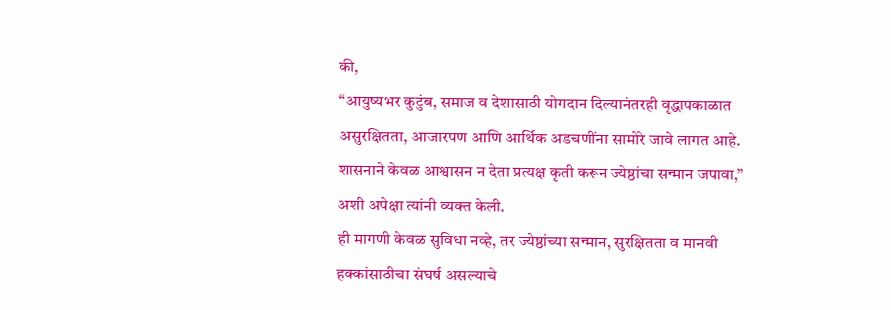की,
“आयुष्यभर कुटुंब, समाज व देशासाठी योगदान दिल्यानंतरही वृद्धापकाळात असुरक्षितता, आजारपण आणि आर्थिक अडचणींना सामोरे जावे लागत आहे. शासनाने केवळ आश्वासन न देता प्रत्यक्ष कृती करून ज्येष्ठांचा सन्मान जपावा,” अशी अपेक्षा त्यांनी व्यक्त केली.
ही मागणी केवळ सुविधा नव्हे, तर ज्येष्ठांच्या सन्मान, सुरक्षितता व मानवी हक्कांसाठीचा संघर्ष असल्याचे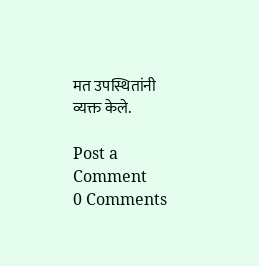मत उपस्थितांनी व्यक्त केले.

Post a Comment
0 Comments